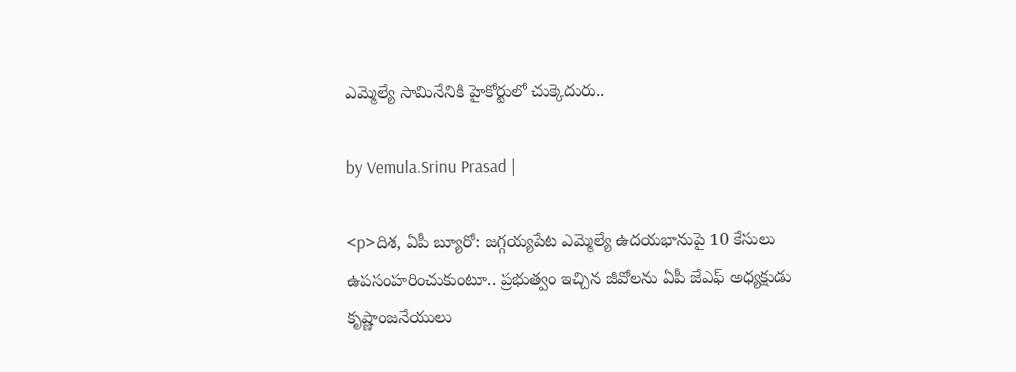ఎమ్మెల్యే సామినేనికి హైకోర్టులో చుక్కెదురు..

by Vemula.Srinu Prasad |

<p>దిశ, ఏపీ బ్యూరో: జగ్గయ్యపేట ఎమ్మెల్యే ఉదయభానుపై 10 కేసులు ఉపసంహరించుకుంటూ.. ప్రభుత్వం ఇచ్చిన జీవోలను ఏపీ జేఎఫ్ అధ్యక్షుడు కృష్ణాంజనేయులు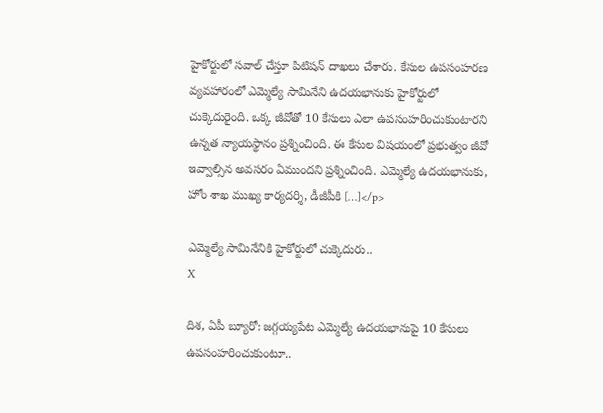హైకోర్టులో సవాల్ చేస్తూ పిటిషన్ దాఖలు చేశారు. కేసుల ఉపసంహరణ వ్యవహారంలో ఎమ్మెల్యే సామినేని ఉదయభానుకు హైకోర్టులో చుక్కెదురైంది. ఒక్క జీవోతో 10 కేసులు ఎలా ఉపసంహరించుకుంటారని ఉన్నత న్యాయస్థానం ప్రశ్నించింది. ఈ కేసుల విషయంలో ప్రభుత్వం జీవో ఇవ్వాల్సిన అవసరం ఏముందని ప్రశ్నించింది. ఎమ్మెల్యే ఉదయభానుకు, హోం శాఖ ముఖ్య కార్యదర్శి, డీజీపీకి […]</p>

ఎమ్మెల్యే సామినేనికి హైకోర్టులో చుక్కెదురు..
X

దిశ, ఏపీ బ్యూరో: జగ్గయ్యపేట ఎమ్మెల్యే ఉదయభానుపై 10 కేసులు ఉపసంహరించుకుంటూ..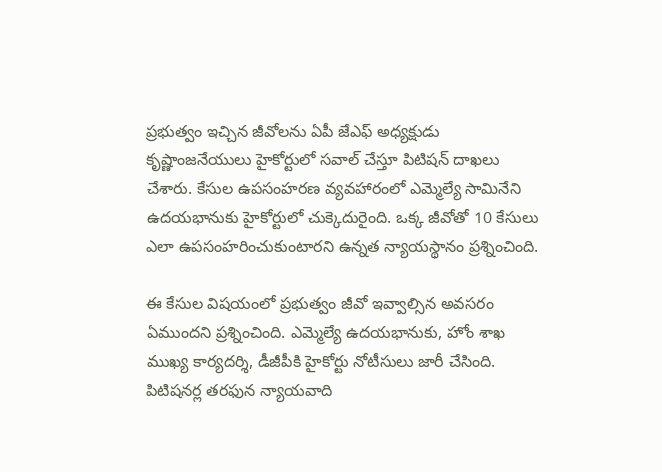ప్రభుత్వం ఇచ్చిన జీవోలను ఏపీ జేఎఫ్ అధ్యక్షుడు కృష్ణాంజనేయులు హైకోర్టులో సవాల్ చేస్తూ పిటిషన్ దాఖలు చేశారు. కేసుల ఉపసంహరణ వ్యవహారంలో ఎమ్మెల్యే సామినేని ఉదయభానుకు హైకోర్టులో చుక్కెదురైంది. ఒక్క జీవోతో 10 కేసులు ఎలా ఉపసంహరించుకుంటారని ఉన్నత న్యాయస్థానం ప్రశ్నించింది.

ఈ కేసుల విషయంలో ప్రభుత్వం జీవో ఇవ్వాల్సిన అవసరం ఏముందని ప్రశ్నించింది. ఎమ్మెల్యే ఉదయభానుకు, హోం శాఖ ముఖ్య కార్యదర్శి, డీజీపీకి హైకోర్టు నోటీసులు జారీ చేసింది. పిటిషనర్ల తరఫున న్యాయవాది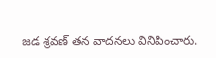జడ శ్రవణ్ తన వాదనలు వినిపించారు.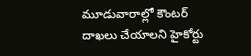మూడువారాల్లో కౌంటర్ దాఖలు చేయాలని హైకోర్టు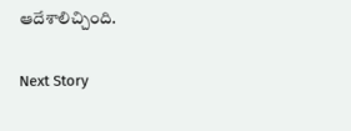ఆదేశాలిచ్చింది.

Next Story